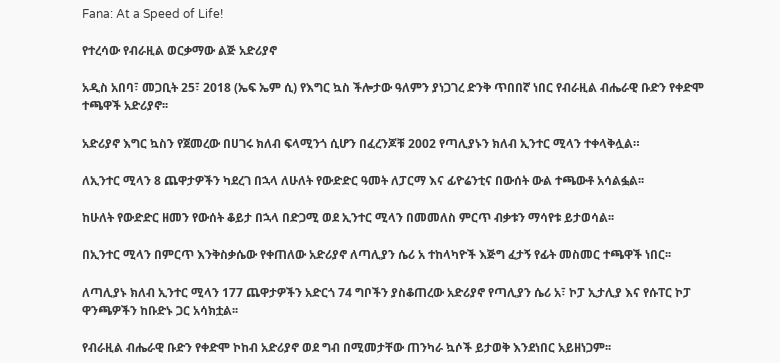Fana: At a Speed of Life!

የተረሳው የብራዚል ወርቃማው ልጅ አድሪያኖ

አዲስ አበባ፣ መጋቢት 25፣ 2018 (ኤፍ ኤም ሲ) የእግር ኳስ ችሎታው ዓለምን ያነጋገረ ድንቅ ጥበበኛ ነበር የብራዚል ብሔራዊ ቡድን የቀድሞ ተጫዋች አድሪያኖ፡፡

አድሪያኖ እግር ኳስን የጀመረው በሀገሩ ክለብ ፍላሚንጎ ሲሆን በፈረንጆቹ 2002 የጣሊያኑን ክለብ ኢንተር ሚላን ተቀላቅሏል።

ለኢንተር ሚላን 8 ጨዋታዎችን ካደረገ በኋላ ለሁለት የውድድር ዓመት ለፓርማ እና ፊዮሬንቲና በውሰት ውል ተጫውቶ አሳልፏል፡፡

ከሁለት የውድድር ዘመን የውሰት ቆይታ በኋላ በድጋሚ ወደ ኢንተር ሚላን በመመለስ ምርጥ ብቃቱን ማሳየቱ ይታወሳል፡፡

በኢንተር ሚላን በምርጥ እንቅስቃሴው የቀጠለው አድሪያኖ ለጣሊያን ሴሪ አ ተከላካዮች እጅግ ፈታኝ የፊት መስመር ተጫዋች ነበር፡፡

ለጣሊያኑ ክለብ ኢንተር ሚላን 177 ጨዋታዎችን አድርጎ 74 ግቦችን ያስቆጠረው አድሪያኖ የጣሊያን ሴሪ አ፣ ኮፓ ኢታሊያ እና የሱፐር ኮፓ ዋንጫዎችን ከቡድኑ ጋር አሳክቷል፡፡

የብራዚል ብሔራዊ ቡድን የቀድሞ ኮከብ አድሪያኖ ወደ ግብ በሚመታቸው ጠንካራ ኳሶች ይታወቅ እንደነበር አይዘነጋም፡፡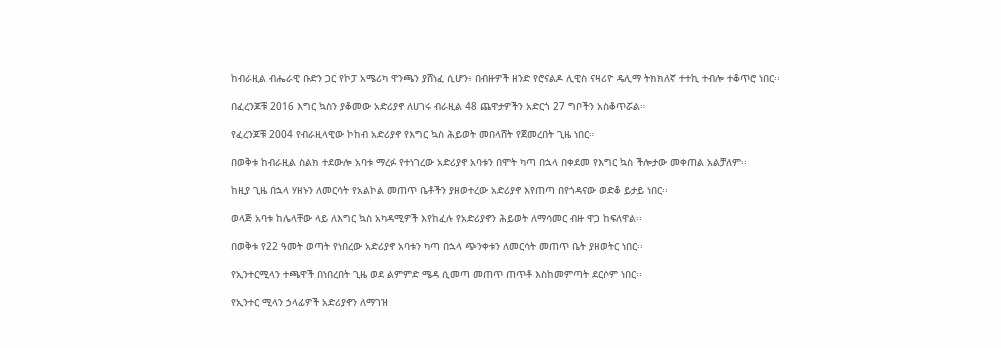ከብራዚል ብሔራዊ ቡድን ጋር የኮፓ አሜሪካ ዋንጫን ያሸነፈ ሲሆን፥ በብዙዎች ዘንድ የሮናልዶ ሊዊስ ናዛሪዮ ዴሊማ ትክክለኛ ተተኪ ተብሎ ተቆጥሮ ነበር፡፡

በፈረንጆቹ 2016 እግር ኳስን ያቆመው አድሪያኖ ለሀገሩ ብራዚል 48 ጨዋታዎችን አድርጎ 27 ግቦችን አስቆጥሯል።

የፈረንጆቹ 2004 የብራዚላዊው ኮከብ አድሪያኖ የእግር ኳስ ሕይወት መበላሸት የጀመረበት ጊዜ ነበር።

በወቅቱ ከብራዚል ስልክ ተደውሎ አባቱ ማረፉ የተነገረው አድሪያኖ አባቱን በሞት ካጣ በኋላ በቀደመ የእግር ኳስ ችሎታው መቀጠል አልቻለም፡፡

ከዚያ ጊዜ በኋላ ሃዘኑን ለመርሳት የአልኮል መጠጥ ቤቶችን ያዘወተረው አድሪያኖ እየጠጣ በየጎዳናው ወድቆ ይታይ ነበር፡፡

ወላጅ አባቱ ከሌላቸው ላይ ለእግር ኳስ አካዳሚዎች እየከፈሉ የአድሪያኖን ሕይወት ለማሳመር ብዙ ዋጋ ከፍለዋል፡፡

በወቅቱ የ22 ዓመት ወጣት የነበረው አድሪያኖ አባቱን ካጣ በኋላ ጭንቀቱን ለመርሳት መጠጥ ቤት ያዘወትር ነበር፡፡

የኢንተርሚላን ተጫዋች በነበረበት ጊዜ ወደ ልምምድ ሜዳ ሲመጣ መጠጥ ጠጥቶ እስከመምጣት ደርሶም ነበር፡፡

የኢንተር ሚላን ኃላፊዎች አድሪያኖን ለማገዝ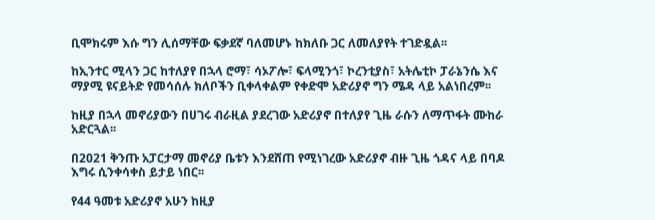ቢሞክሩም እሱ ግን ሊሰማቸው ፍቃደኛ ባለመሆኑ ከክለቡ ጋር ለመለያየት ተገድዷል፡፡

ከኢንተር ሚላን ጋር ከተለያየ በኋላ ሮማ፣ ሳኦፖሎ፣ ፍላሚንጎ፣ ኮረንቲያስ፣ አትሌቲኮ ፓራኔንሴ እና ማያሚ ዩናይትድ የመሳሰሉ ክለቦችን ቢቀላቀልም የቀድሞ አድሪያኖ ግን ሜዳ ላይ አልነበረም፡፡

ከዚያ በኋላ መኖሪያውን በሀገሩ ብራዚል ያደረገው አድሪያኖ በተለያየ ጊዜ ራሱን ለማጥፋት ሙከራ አድርጓል፡፡

በ2021 ቅንጡ አፓርታማ መኖሪያ ቤቱን እንደሸጠ የሚነገረው አድሪያኖ ብዙ ጊዜ ጎዳና ላይ በባዶ እግሩ ሲንቀሳቀስ ይታይ ነበር፡፡

የ44 ዓመቱ አድሪያኖ አሁን ከዚያ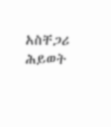አስቸጋሪ ሕይወት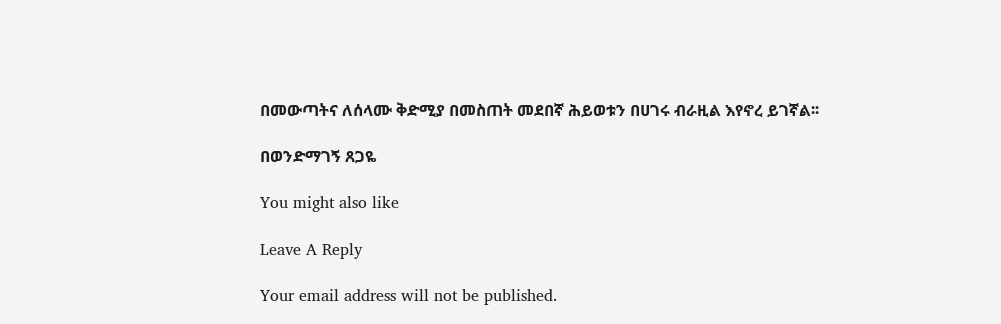በመውጣትና ለሰላሙ ቅድሚያ በመስጠት መደበኛ ሕይወቱን በሀገሩ ብራዚል እየኖረ ይገኛል፡፡

በወንድማገኝ ጸጋዬ

You might also like

Leave A Reply

Your email address will not be published.